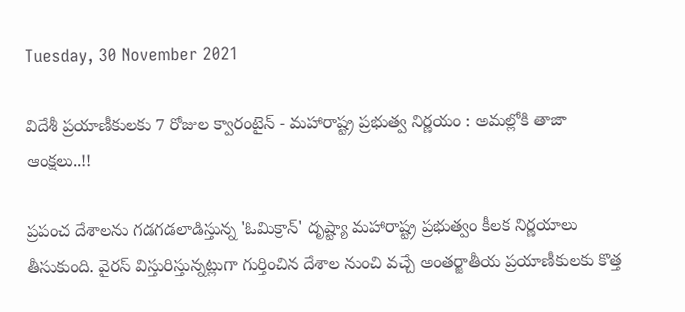Tuesday, 30 November 2021

విదేశీ ప్రయాణీకులకు 7 రోజుల క్వారంటైన్ - మహారాష్ట్ర ప్రభుత్వ నిర్ణయం : అమల్లోకి తాజా ఆంక్షలు..!!

ప్రపంచ దేశాలను గడగడలాడిస్తున్న 'ఓమిక్రాన్' దృష్ట్యా మహారాష్ట్ర ప్రభుత్వం కీలక నిర్ణయాలు తీసుకుంది. వైరస్ విస్తురిస్తున్నట్లుగా గుర్తించిన దేశాల నుంచి వచ్చే అంతర్జాతీయ ప్రయాణీకులకు కొత్త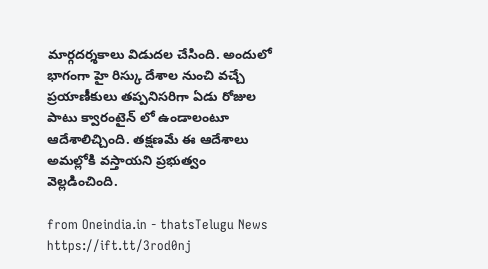మార్గదర్శకాలు విడుదల చేసింది. అందులో భాగంగా హై రిస్కు దేశాల నుంచి వచ్చే ప్రయాణీకులు తప్పనిసరిగా ఏడు రోజుల పాటు క్వారంటైన్ లో ఉండాలంటూ ఆదేశాలిచ్చింది. తక్షణమే ఈ ఆదేశాలు అమల్లోకి వస్తాయని ప్రభుత్వం వెల్లడించింది.

from Oneindia.in - thatsTelugu News https://ift.tt/3rod0nj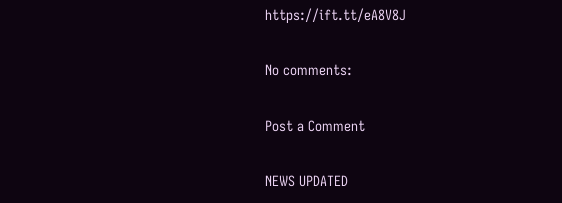https://ift.tt/eA8V8J

No comments:

Post a Comment

NEWS UPDATED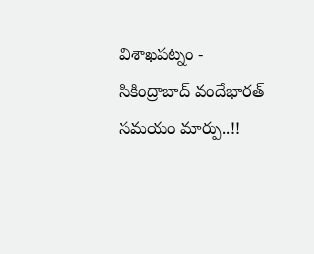విశాఖపట్నం - సికింద్రాబాద్ వందేభారత్ సమయం మార్పు..!!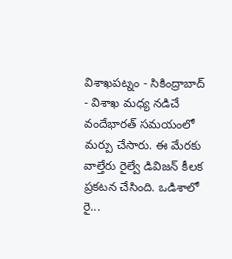విశాఖపట్నం - సికింద్రాబాద్ - విశాఖ మధ్య నడిచే వందేభారత్ సమయంలో మర్పు చేసారు. ఈ మేరకు వాల్తేరు రైల్వే డివిజన్ కీలక ప్రకటన చేసింది. ఒడిశాలో రై...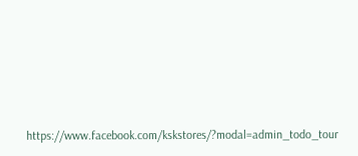https://www.facebook.com/kskstores/?modal=admin_todo_tour